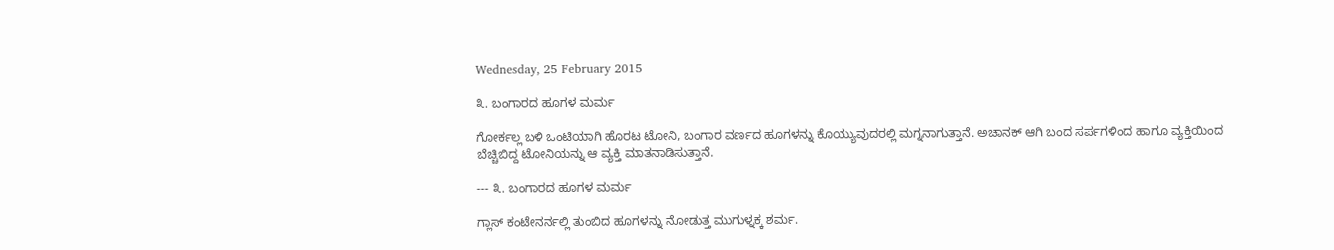Wednesday, 25 February 2015

೩. ಬಂಗಾರದ ಹೂಗಳ ಮರ್ಮ

ಗೋರ್ಕಲ್ಲ ಬಳಿ ಒಂಟಿಯಾಗಿ ಹೊರಟ ಟೋನಿ, ಬಂಗಾರ ವರ್ಣದ ಹೂಗಳನ್ನು ಕೊಯ್ಯುವುದರಲ್ಲಿ ಮಗ್ನನಾಗುತ್ತಾನೆ. ಅಚಾನಕ್ ಆಗಿ ಬಂದ ಸರ್ಪಗಳಿಂದ ಹಾಗೂ ವ್ಯಕ್ತಿಯಿಂದ ಬೆಚ್ಚಿಬಿದ್ದ ಟೋನಿಯನ್ನು ಆ ವ್ಯಕ್ತಿ ಮಾತನಾಡಿಸುತ್ತಾನೆ.

--- ೩. ಬಂಗಾರದ ಹೂಗಳ ಮರ್ಮ

ಗ್ಲಾಸ್ ಕಂಟೇನರ್ನಲ್ಲಿ ತುಂಬಿದ ಹೂಗಳನ್ನು ನೋಡುತ್ತ ಮುಗುಳ್ನಕ್ಕ ಶರ್ಮ.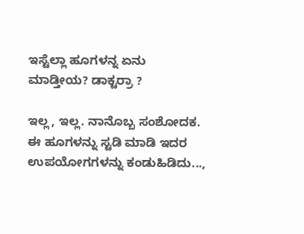ಇಸ್ಟೆಲ್ಲಾ ಹೂಗಳನ್ನ ಏನು ಮಾಡ್ತೀಯ? ಡಾಕ್ಟರ್ರಾ ?

ಇಲ್ಲ, ಇಲ್ಲ. ನಾನೊಬ್ಬ ಸಂಶೋದಕ. ಈ ಹೂಗಳನ್ನು ಸ್ಟಡಿ ಮಾಡಿ ಇದರ ಉಪಯೋಗಗಳನ್ನು ಕಂಡುಹಿಡಿದು...,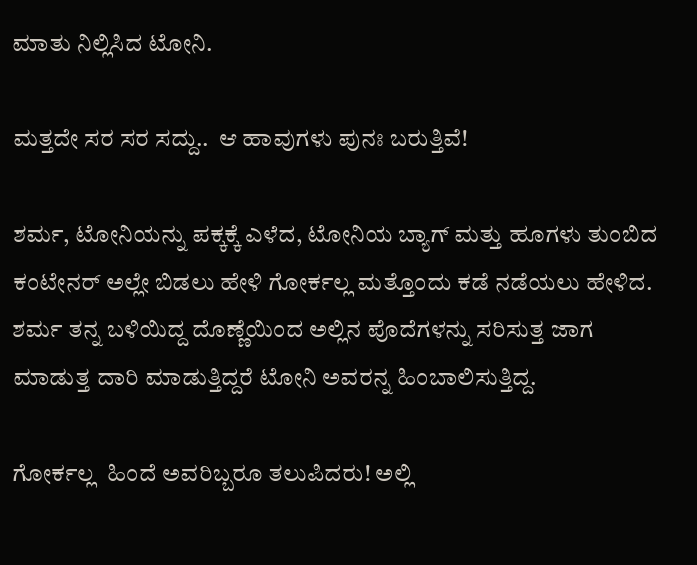ಮಾತು ನಿಲ್ಲಿಸಿದ ಟೋನಿ.

ಮತ್ತದೇ ಸರ ಸರ ಸದ್ದು..  ಆ ಹಾವುಗಳು ಪುನಃ ಬರುತ್ತಿವೆ!

ಶರ್ಮ, ಟೋನಿಯನ್ನು ಪಕ್ಕಕ್ಕೆ ಎಳೆದ, ಟೋನಿಯ ಬ್ಯಾಗ್ ಮತ್ತು ಹೂಗಳು ತುಂಬಿದ ಕಂಟೇನರ್ ಅಲ್ಲೇ ಬಿಡಲು ಹೇಳಿ ಗೋರ್ಕಲ್ಲ ಮತ್ತೊಂದು ಕಡೆ ನಡೆಯಲು ಹೇಳಿದ. ಶರ್ಮ ತನ್ನ ಬಳಿಯಿದ್ದ ದೊಣ್ಣೆಯಿಂದ ಅಲ್ಲಿನ ಪೊದೆಗಳನ್ನು ಸರಿಸುತ್ತ ಜಾಗ ಮಾಡುತ್ತ ದಾರಿ ಮಾಡುತ್ತಿದ್ದರೆ ಟೋನಿ ಅವರನ್ನ ಹಿಂಬಾಲಿಸುತ್ತಿದ್ದ.

ಗೋರ್ಕಲ್ಲ  ಹಿಂದೆ ಅವರಿಬ್ಬರೂ ತಲುಪಿದರು! ಅಲ್ಲಿ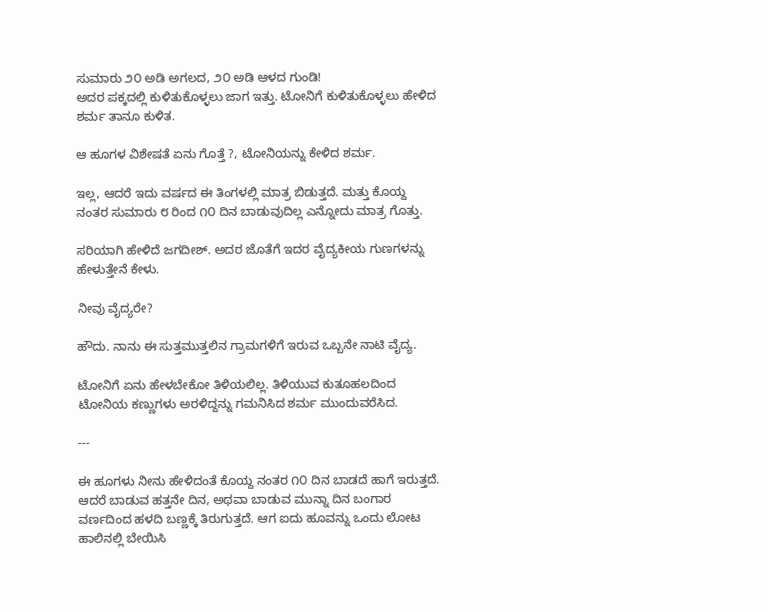ಸುಮಾರು ೨೦ ಅಡಿ ಅಗಲದ, ೨೦ ಅಡಿ ಆಳದ ಗುಂಡಿ!
ಅದರ ಪಕ್ಕದಲ್ಲಿ ಕುಳಿತುಕೊಳ್ಳಲು ಜಾಗ ಇತ್ತು. ಟೋನಿಗೆ ಕುಳಿತುಕೊಳ್ಳಲು ಹೇಳಿದ ಶರ್ಮ ತಾನೂ ಕುಳಿತ.

ಆ ಹೂಗಳ ವಿಶೇಷತೆ ಏನು ಗೊತ್ತೆ ?, ಟೋನಿಯನ್ನು ಕೇಳಿದ ಶರ್ಮ.

ಇಲ್ಲ, ಆದರೆ ಇದು ವರ್ಷದ ಈ ತಿಂಗಳಲ್ಲಿ ಮಾತ್ರ ಬಿಡುತ್ತದೆ. ಮತ್ತು ಕೊಯ್ದ ನಂತರ ಸುಮಾರು ೮ ರಿಂದ ೧೦ ದಿನ ಬಾಡುವುದಿಲ್ಲ ಎನ್ನೋದು ಮಾತ್ರ ಗೊತ್ತು.

ಸರಿಯಾಗಿ ಹೇಳಿದೆ ಜಗದೀಶ್. ಅದರ ಜೊತೆಗೆ ಇದರ ವೈದ್ಯಕೀಯ ಗುಣಗಳನ್ನು ಹೇಳುತ್ತೇನೆ ಕೇಳು.

ನೀವು ವೈದ್ಯರೇ?

ಹೌದು. ನಾನು ಈ ಸುತ್ತಮುತ್ತಲಿನ ಗ್ರಾಮಗಳಿಗೆ ಇರುವ ಒಬ್ಬನೇ ನಾಟಿ ವೈದ್ಯ.

ಟೋನಿಗೆ ಏನು ಹೇಳಬೇಕೋ ತಿಳಿಯಲಿಲ್ಲ. ತಿಳಿಯುವ ಕುತೂಹಲದಿಂದ ಟೋನಿಯ ಕಣ್ಣುಗಳು ಅರಳಿದ್ದನ್ನು ಗಮನಿಸಿದ ಶರ್ಮ ಮುಂದುವರೆಸಿದ.

---

ಈ ಹೂಗಳು ನೀನು ಹೇಳಿದಂತೆ ಕೊಯ್ದ ನಂತರ ೧೦ ದಿನ ಬಾಡದೆ ಹಾಗೆ ಇರುತ್ತದೆ. ಆದರೆ ಬಾಡುವ ಹತ್ತನೇ ದಿನ, ಅಥವಾ ಬಾಡುವ ಮುನ್ನಾ ದಿನ ಬಂಗಾರ ವರ್ಣದಿಂದ ಹಳದಿ ಬಣ್ಣಕ್ಕೆ ತಿರುಗುತ್ತದೆ. ಆಗ ಐದು ಹೂವನ್ನು ಒಂದು ಲೋಟ ಹಾಲಿನಲ್ಲಿ ಬೇಯಿಸಿ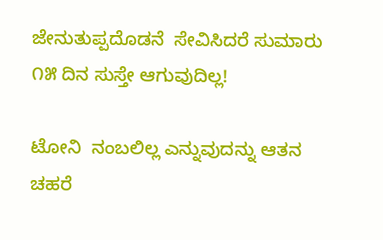ಜೇನುತುಪ್ಪದೊಡನೆ  ಸೇವಿಸಿದರೆ ಸುಮಾರು ೧೫ ದಿನ ಸುಸ್ತೇ ಆಗುವುದಿಲ್ಲ!

ಟೋನಿ  ನಂಬಲಿಲ್ಲ ಎನ್ನುವುದನ್ನು ಆತನ ಚಹರೆ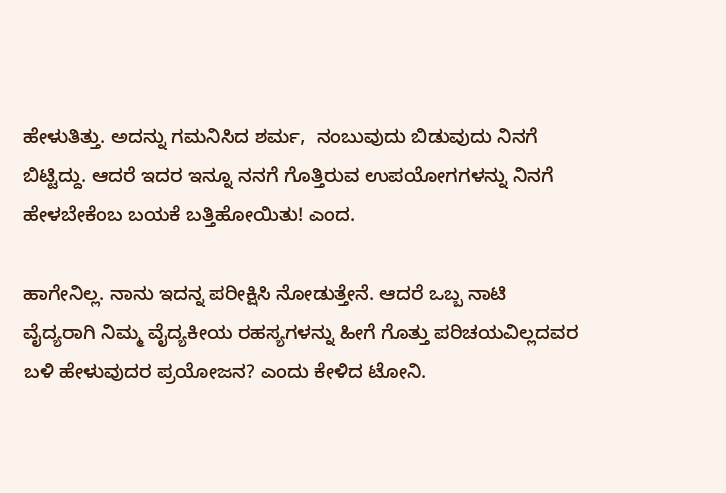ಹೇಳುತಿತ್ತು. ಅದನ್ನು ಗಮನಿಸಿದ ಶರ್ಮ,  ನಂಬುವುದು ಬಿಡುವುದು ನಿನಗೆ ಬಿಟ್ಟಿದ್ದು. ಆದರೆ ಇದರ ಇನ್ನೂ ನನಗೆ ಗೊತ್ತಿರುವ ಉಪಯೋಗಗಳನ್ನು ನಿನಗೆ ಹೇಳಬೇಕೆಂಬ ಬಯಕೆ ಬತ್ತಿಹೋಯಿತು! ಎಂದ.

ಹಾಗೇನಿಲ್ಲ. ನಾನು ಇದನ್ನ ಪರೀಕ್ಷಿಸಿ ನೋಡುತ್ತೇನೆ. ಆದರೆ ಒಬ್ಬ ನಾಟಿ ವೈದ್ಯರಾಗಿ ನಿಮ್ಮ ವೈದ್ಯಕೀಯ ರಹಸ್ಯಗಳನ್ನು ಹೀಗೆ ಗೊತ್ತು ಪರಿಚಯವಿಲ್ಲದವರ ಬಳಿ ಹೇಳುವುದರ ಪ್ರಯೋಜನ? ಎಂದು ಕೇಳಿದ ಟೋನಿ.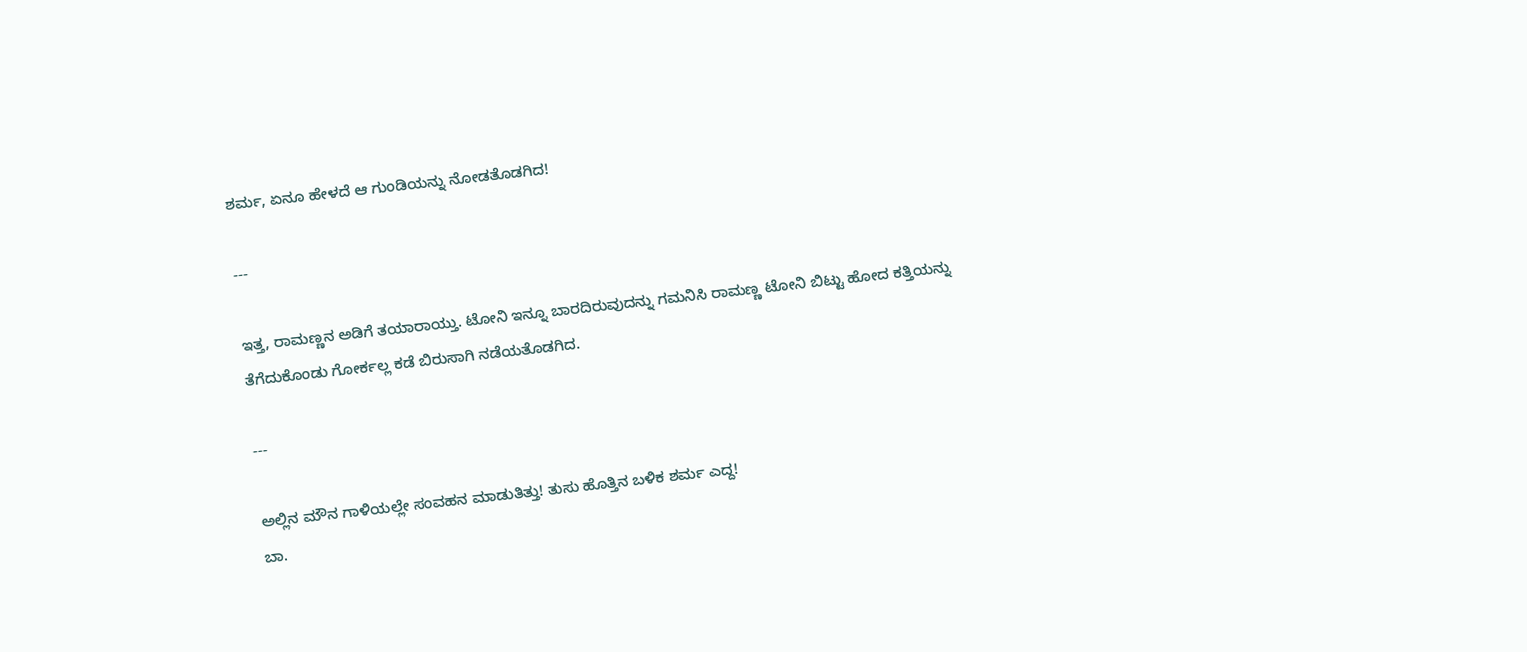ಶರ್ಮ, ಏನೂ ಹೇಳದೆ ಆ ಗುಂಡಿಯನ್ನು ನೋಡತೊಡಗಿದ!

---

ಇತ್ತ, ರಾಮಣ್ಣನ ಅಡಿಗೆ ತಯಾರಾಯ್ತು. ಟೋನಿ ಇನ್ನೂ ಬಾರದಿರುವುದನ್ನು ಗಮನಿಸಿ ರಾಮಣ್ಣ ಟೋನಿ ಬಿಟ್ಟು ಹೋದ ಕತ್ತಿಯನ್ನು ತೆಗೆದುಕೊಂಡು ಗೋರ್ಕಲ್ಲ ಕಡೆ ಬಿರುಸಾಗಿ ನಡೆಯತೊಡಗಿದ.

---

ಅಲ್ಲಿನ ಮೌನ ಗಾಳಿಯಲ್ಲೇ ಸಂವಹನ ಮಾಡುತಿತ್ತು! ತುಸು ಹೊತ್ತಿನ ಬಳಿಕ ಶರ್ಮ ಎದ್ದ!
ಬಾ.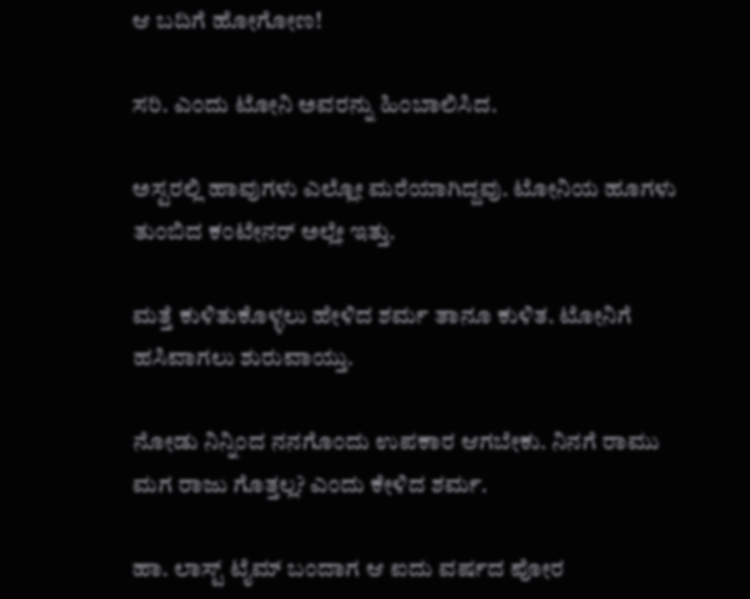ಆ ಬದಿಗೆ ಹೋಗೋಣ!

ಸರಿ. ಎಂದು ಟೋನಿ ಅವರನ್ನು ಹಿಂಬಾಲಿಸಿದ.

ಅಸ್ಟರಲ್ಲಿ ಹಾವುಗಳು ಎಲ್ಲೋ ಮರೆಯಾಗಿದ್ದವು. ಟೋನಿಯ ಹೂಗಳು ತುಂಬಿದ ಕಂಟೇನರ್ ಅಲ್ಲೇ ಇತ್ತು.

ಮತ್ತೆ ಕುಳಿತುಕೊಳ್ಳಲು ಹೇಳಿದ ಶರ್ಮ ತಾನೂ ಕುಳಿತ. ಟೋನಿಗೆ ಹಸಿವಾಗಲು ಶುರುವಾಯ್ತು.

ನೋಡು ನಿನ್ನಿಂದ ನನಗೊಂದು ಉಪಕಾರ ಆಗಬೇಕು. ನಿನಗೆ ರಾಮು ಮಗ ರಾಜು ಗೊತ್ತಲ್ಲ? ಎಂದು ಕೇಳಿದ ಶರ್ಮ.

ಹಾ. ಲಾಸ್ಟ್ ಟೈಮ್ ಬಂದಾಗ ಆ ಐದು ವರ್ಷದ ಪೋರ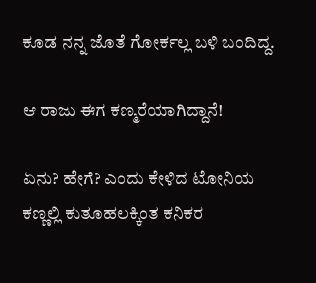ಕೂಡ ನನ್ನ ಜೊತೆ ಗೋರ್ಕಲ್ಲ ಬಳಿ ಬಂದಿದ್ದ.

ಆ ರಾಜು ಈಗ ಕಣ್ಮರೆಯಾಗಿದ್ದಾನೆ!

ಏನು? ಹೇಗೆ? ಎಂದು ಕೇಳಿದ ಟೋನಿಯ ಕಣ್ಣಲ್ಲಿ ಕುತೂಹಲಕ್ಕಿಂತ ಕನಿಕರ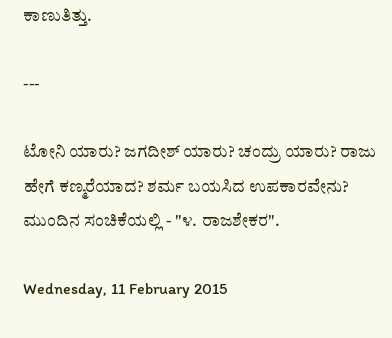ಕಾಣುತಿತ್ತು.

---

ಟೋನಿ ಯಾರು? ಜಗದೀಶ್ ಯಾರು? ಚಂದ್ರು ಯಾರು? ರಾಜು ಹೇಗೆ ಕಣ್ಮರೆಯಾದ? ಶರ್ಮ ಬಯಸಿದ ಉಪಕಾರವೇನು? ಮುಂದಿನ ಸಂಚಿಕೆಯಲ್ಲಿ - "೪. ರಾಜಶೇಕರ".

Wednesday, 11 February 2015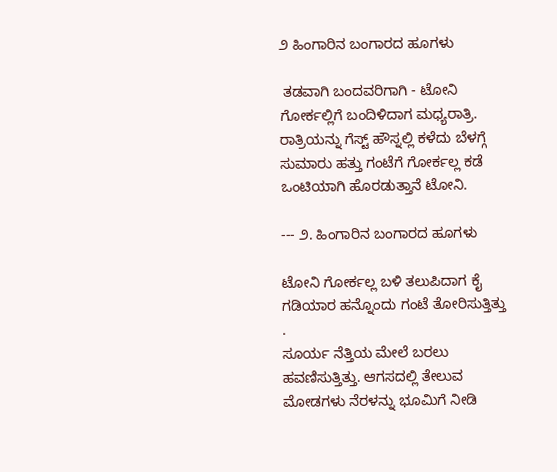೨ ಹಿಂಗಾರಿನ ಬಂಗಾರದ ಹೂಗಳು

 ತಡವಾಗಿ ಬಂದವರಿಗಾಗಿ - ಟೋನಿ ಗೋರ್ಕಲ್ಲಿಗೆ ಬಂದಿಳಿದಾಗ ಮಧ್ಯರಾತ್ರಿ. ರಾತ್ರಿಯನ್ನು ಗೆಸ್ಟ್ ಹೌಸ್ನಲ್ಲಿ ಕಳೆದು ಬೆಳಗ್ಗೆ ಸುಮಾರು ಹತ್ತು ಗಂಟೆಗೆ ಗೋರ್ಕಲ್ಲ ಕಡೆ ಒಂಟಿಯಾಗಿ ಹೊರಡುತ್ತಾನೆ ಟೋನಿ.

--- ೨. ಹಿಂಗಾರಿನ ಬಂಗಾರದ ಹೂಗಳು

ಟೋನಿ ಗೋರ್ಕಲ್ಲ ಬಳಿ ತಲುಪಿದಾಗ ಕೈ ಗಡಿಯಾರ ಹನ್ನೊಂದು ಗಂಟೆ ತೋರಿಸುತ್ತಿತ್ತು .
ಸೂರ್ಯ ನೆತ್ತಿಯ ಮೇಲೆ ಬರಲು ಹವಣಿಸುತ್ತಿತ್ತು. ಆಗಸದಲ್ಲಿ ತೇಲುವ ಮೋಡಗಳು ನೆರಳನ್ನು ಭೂಮಿಗೆ ನೀಡಿ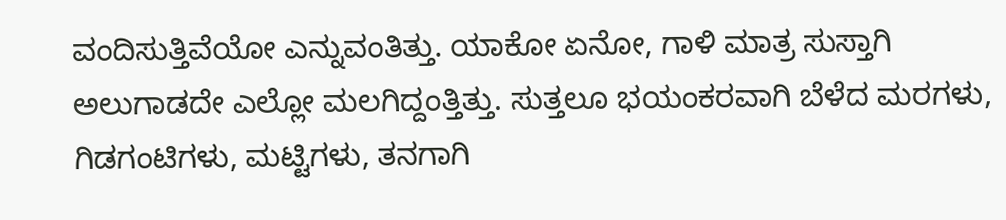ವಂದಿಸುತ್ತಿವೆಯೋ ಎನ್ನುವಂತಿತ್ತು. ಯಾಕೋ ಏನೋ, ಗಾಳಿ ಮಾತ್ರ ಸುಸ್ತಾಗಿ ಅಲುಗಾಡದೇ ಎಲ್ಲೋ ಮಲಗಿದ್ದಂತ್ತಿತ್ತು. ಸುತ್ತಲೂ ಭಯಂಕರವಾಗಿ ಬೆಳೆದ ಮರಗಳು, ಗಿಡಗಂಟಿಗಳು, ಮಟ್ಟಿಗಳು, ತನಗಾಗಿ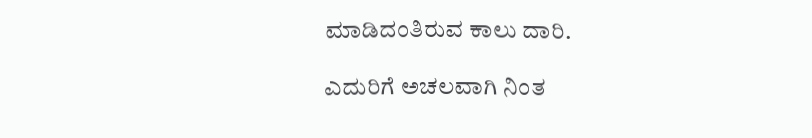ಮಾಡಿದಂತಿರುವ ಕಾಲು ದಾರಿ.

ಎದುರಿಗೆ ಅಚಲವಾಗಿ ನಿಂತ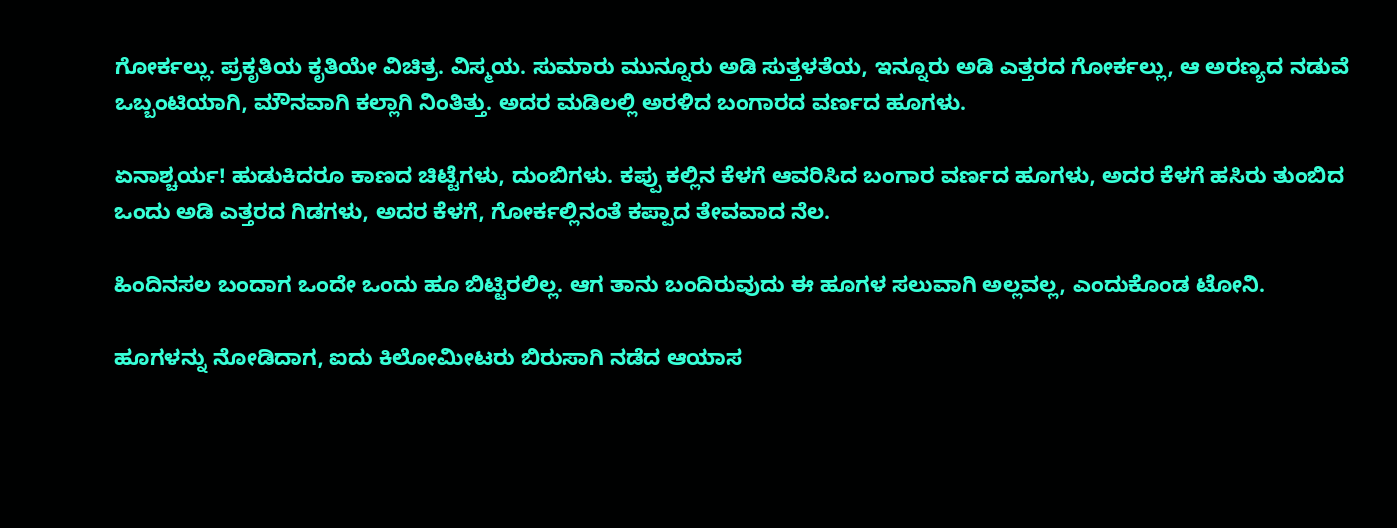ಗೋರ್ಕಲ್ಲು. ಪ್ರಕೃತಿಯ ಕೃತಿಯೇ ವಿಚಿತ್ರ. ವಿಸ್ಮಯ. ಸುಮಾರು ಮುನ್ನೂರು ಅಡಿ ಸುತ್ತಳತೆಯ, ಇನ್ನೂರು ಅಡಿ ಎತ್ತರದ ಗೋರ್ಕಲ್ಲು, ಆ ಅರಣ್ಯದ ನಡುವೆ ಒಬ್ಬಂಟಿಯಾಗಿ, ಮೌನವಾಗಿ ಕಲ್ಲಾಗಿ ನಿಂತಿತ್ತು. ಅದರ ಮಡಿಲಲ್ಲಿ ಅರಳಿದ ಬಂಗಾರದ ವರ್ಣದ ಹೂಗಳು.

ಏನಾಶ್ಚರ್ಯ! ಹುಡುಕಿದರೂ ಕಾಣದ ಚಿಟ್ಟೆಗಳು, ದುಂಬಿಗಳು. ಕಪ್ಪು ಕಲ್ಲಿನ ಕೆಳಗೆ ಆವರಿಸಿದ ಬಂಗಾರ ವರ್ಣದ ಹೂಗಳು, ಅದರ ಕೆಳಗೆ ಹಸಿರು ತುಂಬಿದ ಒಂದು ಅಡಿ ಎತ್ತರದ ಗಿಡಗಳು, ಅದರ ಕೆಳಗೆ, ಗೋರ್ಕಲ್ಲಿನಂತೆ ಕಪ್ಪಾದ ತೇವವಾದ ನೆಲ.

ಹಿಂದಿನಸಲ ಬಂದಾಗ ಒಂದೇ ಒಂದು ಹೂ ಬಿಟ್ಟಿರಲಿಲ್ಲ. ಆಗ ತಾನು ಬಂದಿರುವುದು ಈ ಹೂಗಳ ಸಲುವಾಗಿ ಅಲ್ಲವಲ್ಲ, ಎಂದುಕೊಂಡ ಟೋನಿ.

ಹೂಗಳನ್ನು ನೋಡಿದಾಗ, ಐದು ಕಿಲೋಮೀಟರು ಬಿರುಸಾಗಿ ನಡೆದ ಆಯಾಸ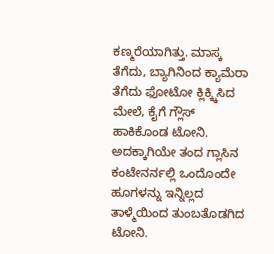ಕಣ್ಮರೆಯಾಗಿತ್ತು. ಮಾಸ್ಕ ತೆಗೆದು, ಬ್ಯಾಗಿನಿಂದ ಕ್ಯಾಮೆರಾ ತೆಗೆದು ಫೋಟೋ ಕ್ಲಿಕ್ಕ್ಕಿಸಿದ ಮೇಲೆ, ಕೈಗೆ ಗ್ಲೌಸ್ ಹಾಕಿಕೊಂಡ ಟೋನಿ. ಅದಕ್ಕಾಗಿಯೇ ತಂದ ಗ್ಲಾಸಿನ ಕಂಟೇನರ್ನಲ್ಲಿ ಒಂದೊಂದೇ ಹೂಗಳನ್ನು ಇನ್ನಿಲ್ಲದ ತಾಳ್ಮೆಯಿಂದ ತುಂಬತೊಡಗಿದ ಟೋನಿ.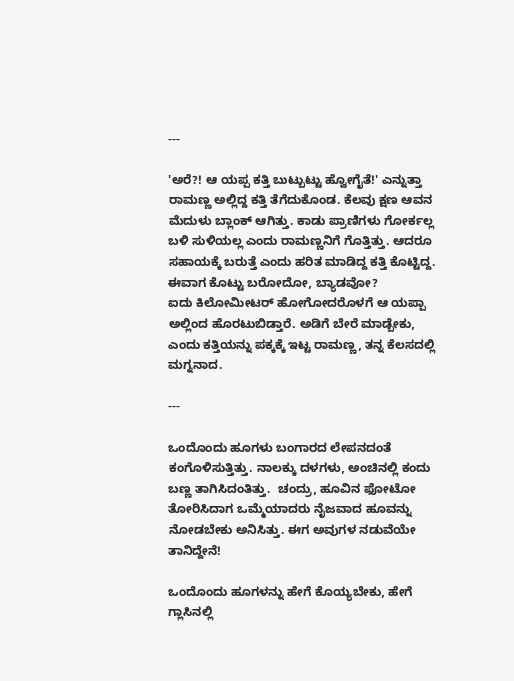---

'ಅರೆ?! ಆ ಯಪ್ಪ ಕತ್ತಿ ಬುಟ್ಬುಟ್ಟು ಹ್ವೋಗೈತೆ!' ಎನ್ನುತ್ತಾ ರಾಮಣ್ಣ ಅಲ್ಲಿದ್ದ ಕತ್ತಿ ತೆಗೆದುಕೊಂಡ. ಕೆಲವು ಕ್ಷಣ ಆವನ ಮೆದುಳು ಬ್ಲಾಂಕ್ ಆಗಿತ್ತು. ಕಾಡು ಪ್ರಾಣಿಗಳು ಗೋರ್ಕಲ್ಲ ಬಳಿ ಸುಳಿಯಲ್ಲ ಎಂದು ರಾಮಣ್ಣನಿಗೆ ಗೊತ್ತಿತ್ತು. ಆದರೂ ಸಹಾಯಕ್ಕೆ ಬರುತ್ತೆ ಎಂದು ಹರಿತ ಮಾಡಿದ್ದ ಕತ್ತಿ ಕೊಟ್ಟಿದ್ದ. ಈವಾಗ ಕೊಟ್ಟು ಬರೋದೋ, ಬ್ಯಾಡವೋ?
ಐದು ಕಿಲೋಮೀಟರ್ ಹೋಗೋದರೊಳಗೆ ಆ ಯಪ್ಪಾ ಅಲ್ಲಿಂದ ಹೊರಟುಬಿಡ್ತಾರೆ. ಅಡಿಗೆ ಬೇರೆ ಮಾಡ್ಬೇಕು, ಎಂದು ಕತ್ತಿಯನ್ನು ಪಕ್ಕಕ್ಕೆ ಇಟ್ಟ ರಾಮಣ್ಣ, ತನ್ನ ಕೆಲಸದಲ್ಲಿ ಮಗ್ನನಾದ.

---

ಒಂದೊಂದು ಹೂಗಳು ಬಂಗಾರದ ಲೇಪನದಂತೆ ಕಂಗೊಳಿಸುತ್ತಿತ್ತು. ನಾಲಕ್ಕು ದಳಗಳು, ಅಂಚಿನಲ್ಲಿ ಕಂದು ಬಣ್ಣ ತಾಗಿಸಿದಂತಿತ್ತು.  ಚಂದ್ರು, ಹೂವಿನ ಫೋಟೋ ತೋರಿಸಿದಾಗ ಒಮ್ಮೆಯಾದರು ನೈಜವಾದ ಹೂವನ್ನು ನೋಡಬೇಕು ಅನಿಸಿತ್ತು. ಈಗ ಅವುಗಳ ನಡುವೆಯೇ ತಾನಿದ್ದೇನೆ!

ಒಂದೊಂದು ಹೂಗಳನ್ನು ಹೇಗೆ ಕೊಯ್ಯಬೇಕು, ಹೇಗೆ ಗ್ಲಾಸಿನಲ್ಲಿ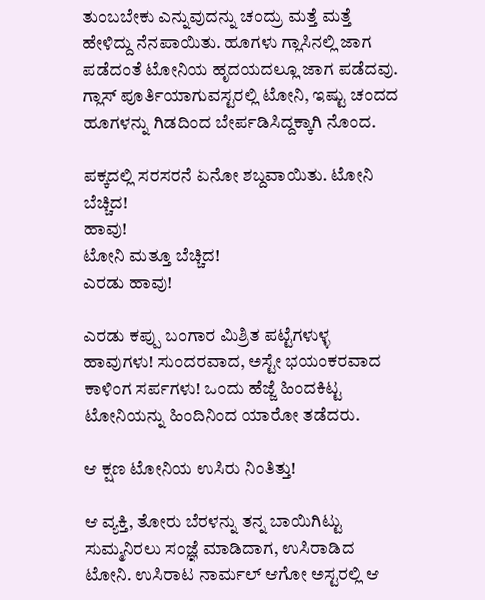ತುಂಬಬೇಕು ಎನ್ನುವುದನ್ನು ಚಂದ್ರು ಮತ್ತೆ ಮತ್ತೆ ಹೇಳಿದ್ದು ನೆನಪಾಯಿತು. ಹೂಗಳು ಗ್ಲಾಸಿನಲ್ಲಿ ಜಾಗ ಪಡೆದಂತೆ ಟೋನಿಯ ಹೃದಯದಲ್ಲೂ ಜಾಗ ಪಡೆದವು. ಗ್ಲಾಸ್ ಪೂರ್ತಿಯಾಗುವಸ್ಟರಲ್ಲಿ ಟೋನಿ, ಇಷ್ಟು ಚಂದದ ಹೂಗಳನ್ನು ಗಿಡದಿಂದ ಬೇರ್ಪಡಿಸಿದ್ದಕ್ಕಾಗಿ ನೊಂದ.

ಪಕ್ಕದಲ್ಲಿ ಸರಸರನೆ ಏನೋ ಶಬ್ದವಾಯಿತು. ಟೋನಿ ಬೆಚ್ಚಿದ!
ಹಾವು!
ಟೋನಿ ಮತ್ತೂ ಬೆಚ್ಚಿದ!
ಎರಡು ಹಾವು!

ಎರಡು ಕಪ್ಪು ಬಂಗಾರ ಮಿಶ್ರಿತ ಪಟ್ಟೆಗಳುಳ್ಳ ಹಾವುಗಳು! ಸುಂದರವಾದ, ಅಸ್ಟೇ ಭಯಂಕರವಾದ ಕಾಳಿಂಗ ಸರ್ಪಗಳು! ಒಂದು ಹೆಜ್ಜೆ ಹಿಂದಕಿಟ್ಟ ಟೋನಿಯನ್ನು ಹಿಂದಿನಿಂದ ಯಾರೋ ತಡೆದರು.

ಆ ಕ್ಷಣ ಟೋನಿಯ ಉಸಿರು ನಿಂತಿತ್ತು!

ಆ ವ್ಯಕ್ತಿ, ತೋರು ಬೆರಳನ್ನು ತನ್ನ ಬಾಯಿಗಿಟ್ಟು ಸುಮ್ಮನಿರಲು ಸಂಜ್ಞೆ ಮಾಡಿದಾಗ, ಉಸಿರಾಡಿದ ಟೋನಿ. ಉಸಿರಾಟ ನಾರ್ಮಲ್ ಆಗೋ ಅಸ್ಟರಲ್ಲಿ ಆ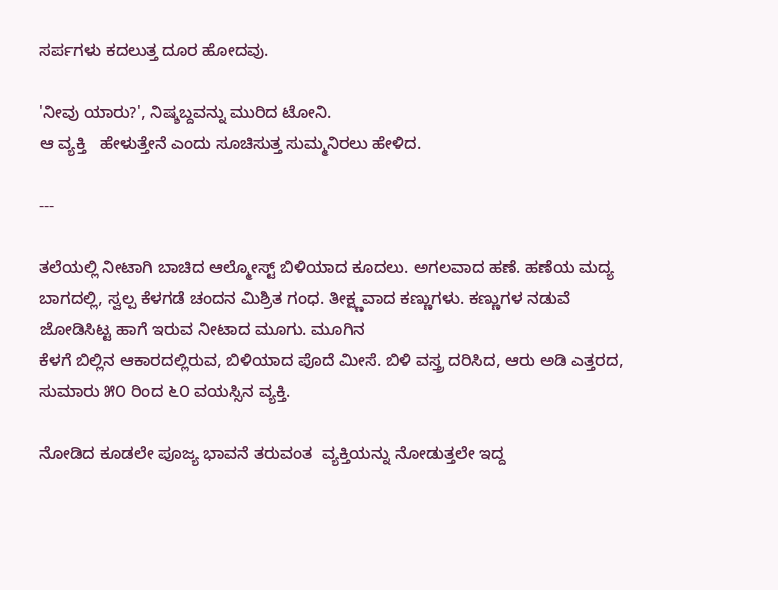ಸರ್ಪಗಳು ಕದಲುತ್ತ ದೂರ ಹೋದವು.

'ನೀವು ಯಾರು?', ನಿಷ್ಶಬ್ದವನ್ನು ಮುರಿದ ಟೋನಿ.
ಆ ವ್ಯಕ್ತಿ   ಹೇಳುತ್ತೇನೆ ಎಂದು ಸೂಚಿಸುತ್ತ ಸುಮ್ಮನಿರಲು ಹೇಳಿದ.

---

ತಲೆಯಲ್ಲಿ ನೀಟಾಗಿ ಬಾಚಿದ ಆಲ್ಮೋಸ್ಟ್ ಬಿಳಿಯಾದ ಕೂದಲು. ಅಗಲವಾದ ಹಣೆ. ಹಣೆಯ ಮದ್ಯ ಬಾಗದಲ್ಲಿ, ಸ್ವಲ್ಪ ಕೆಳಗಡೆ ಚಂದನ ಮಿಶ್ರಿತ ಗಂಧ. ತೀಕ್ಷ್ಣವಾದ ಕಣ್ಣುಗಳು. ಕಣ್ಣುಗಳ ನಡುವೆ ಜೋಡಿಸಿಟ್ಟ ಹಾಗೆ ಇರುವ ನೀಟಾದ ಮೂಗು. ಮೂಗಿನ
ಕೆಳಗೆ ಬಿಲ್ಲಿನ ಆಕಾರದಲ್ಲಿರುವ, ಬಿಳಿಯಾದ ಪೊದೆ ಮೀಸೆ. ಬಿಳಿ ವಸ್ತ್ರ ದರಿಸಿದ, ಆರು ಅಡಿ ಎತ್ತರದ, ಸುಮಾರು ೫೦ ರಿಂದ ೬೦ ವಯಸ್ಸಿನ ವ್ಯಕ್ತಿ.

ನೋಡಿದ ಕೂಡಲೇ ಪೂಜ್ಯ ಭಾವನೆ ತರುವಂತ  ವ್ಯಕ್ತಿಯನ್ನು ನೋಡುತ್ತಲೇ ಇದ್ದ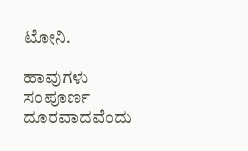ಟೋನಿ.

ಹಾವುಗಳು  ಸಂಪೂರ್ಣ ದೂರವಾದವೆಂದು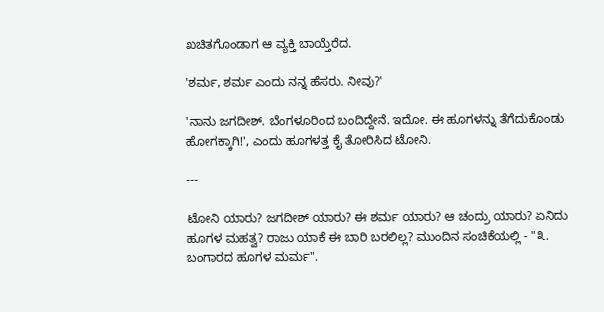ಖಚಿತಗೊಂಡಾಗ ಆ ವ್ಯಕ್ತಿ ಬಾಯ್ತೆರೆದ.

'ಶರ್ಮ, ಶರ್ಮ ಎಂದು ನನ್ನ ಹೆಸರು. ನೀವು?'

'ನಾನು ಜಗದೀಶ್. ಬೆಂಗಳೂರಿಂದ ಬಂದಿದ್ದೇನೆ. ಇದೋ. ಈ ಹೂಗಳನ್ನು ತೆಗೆದುಕೊಂಡು ಹೋಗಕ್ಕಾಗಿ!', ಎಂದು ಹೂಗಳತ್ತ ಕೈ ತೋರಿಸಿದ ಟೋನಿ.

---

ಟೋನಿ ಯಾರು? ಜಗದೀಶ್ ಯಾರು? ಈ ಶರ್ಮ ಯಾರು? ಆ ಚಂದ್ರು ಯಾರು? ಏನಿದು ಹೂಗಳ ಮಹತ್ವ? ರಾಜು ಯಾಕೆ ಈ ಬಾರಿ ಬರಲಿಲ್ಲ? ಮುಂದಿನ ಸಂಚಿಕೆಯಲ್ಲಿ - "೩. ಬಂಗಾರದ ಹೂಗಳ ಮರ್ಮ".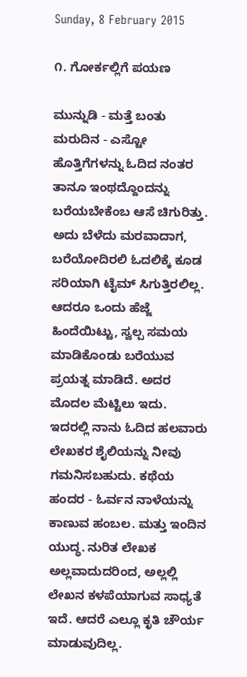Sunday, 8 February 2015

೧. ಗೋರ್ಕಲ್ಲಿಗೆ ಪಯಣ

ಮುನ್ನುಡಿ - ಮತ್ತೆ ಬಂತು ಮರುದಿನ - ಎಸ್ಟೋ ಹೊತ್ತಿಗೆಗಳನ್ನು ಓದಿದ ನಂತರ ತಾನೂ ಇಂಥದ್ದೊಂದನ್ನು ಬರೆಯಬೇಕೆಂಬ ಆಸೆ ಚಿಗುರಿತ್ತು. ಅದು ಬೆಳೆದು ಮರವಾದಾಗ, ಬರೆಯೋದಿರಲಿ ಓದಲಿಕ್ಕೆ ಕೂಡ ಸರಿಯಾಗಿ ಟೈಮ್ ಸಿಗುತ್ತಿರಲಿಲ್ಲ. ಆದರೂ ಒಂದು ಹೆಜ್ಜೆ ಹಿಂದೆಯಿಟ್ಟು, ಸ್ವಲ್ಪ ಸಮಯ ಮಾಡಿಕೊಂಡು ಬರೆಯುವ ಪ್ರಯತ್ನ ಮಾಡಿದೆ. ಅದರ ಮೊದಲ ಮೆಟ್ಟಿಲು ಇದು.  ಇದರಲ್ಲಿ ನಾನು ಓದಿದ ಹಲವಾರು ಲೇಖಕರ ಶೈಲಿಯನ್ನು ನೀವು ಗಮನಿಸಬಹುದು. ಕಥೆಯ ಹಂದರ - ಓರ್ವನ ನಾಳೆಯನ್ನು ಕಾಣುವ ಹಂಬಲ. ಮತ್ತು ಇಂದಿನ ಯುದ್ಧ. ನುರಿತ ಲೇಖಕ ಅಲ್ಲವಾದುದರಿಂದ, ಅಲ್ಲಲ್ಲಿ ಲೇಖನ ಕಳಪೆಯಾಗುವ ಸಾಧ್ಯತೆ ಇದೆ. ಆದರೆ ಎಲ್ಲೂ ಕೃತಿ ಚೌರ್ಯ ಮಾಡುವುದಿಲ್ಲ.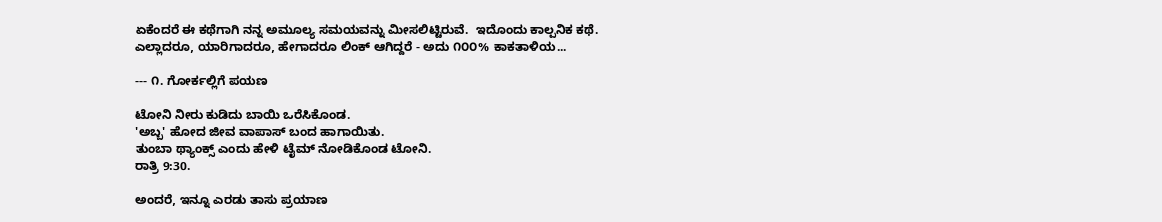ಏಕೆಂದರೆ ಈ ಕಥೆಗಾಗಿ ನನ್ನ ಅಮೂಲ್ಯ ಸಮಯವನ್ನು ಮೀಸಲಿಟ್ಟಿರುವೆ.  ಇದೊಂದು ಕಾಲ್ಪನಿಕ ಕಥೆ. ಎಲ್ಲಾದರೂ, ಯಾರಿಗಾದರೂ, ಹೇಗಾದರೂ ಲಿಂಕ್ ಆಗಿದ್ದರೆ - ಅದು ೧೦೦% ಕಾಕತಾಳಿಯ...

--- ೧. ಗೋರ್ಕಲ್ಲಿಗೆ ಪಯಣ

ಟೋನಿ ನೀರು ಕುಡಿದು ಬಾಯಿ ಒರೆಸಿಕೊಂಡ.
'ಅಬ್ಬ' ಹೋದ ಜೀವ ವಾಪಾಸ್ ಬಂದ ಹಾಗಾಯಿತು.
ತುಂಬಾ ಥ್ಯಾಂಕ್ಸ್ ಎಂದು ಹೇಳಿ ಟೈಮ್ ನೋಡಿಕೊಂಡ ಟೋನಿ.
ರಾತ್ರಿ 9:30.

ಅಂದರೆ, ಇನ್ನೂ ಎರಡು ತಾಸು ಪ್ರಯಾಣ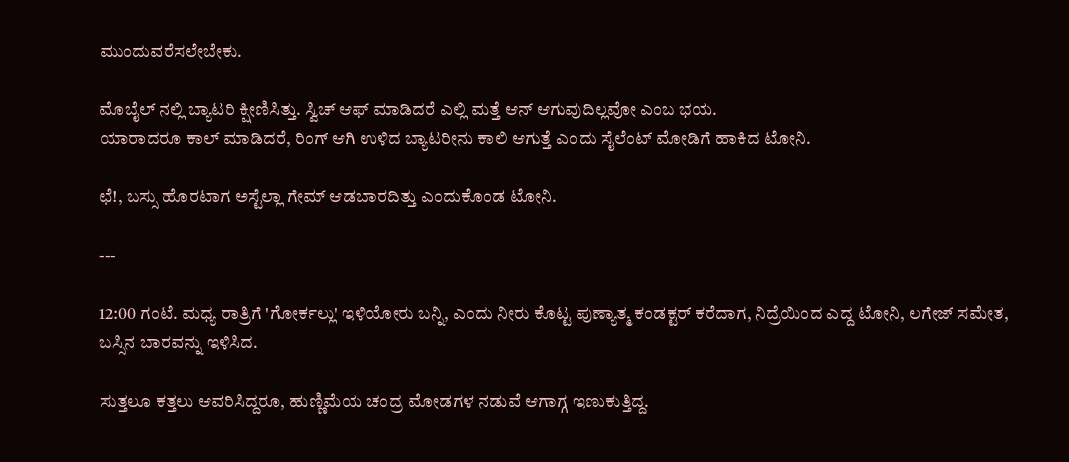ಮುಂದುವರೆಸಲೇಬೇಕು.

ಮೊಬೈಲ್ ನಲ್ಲಿ ಬ್ಯಾಟರಿ ಕ್ಷೀಣಿಸಿತ್ತು. ಸ್ವಿಚ್ ಆಫ್ ಮಾಡಿದರೆ ಎಲ್ಲಿ ಮತ್ತೆ ಆನ್ ಆಗುವುದಿಲ್ಲವೋ ಎಂಬ ಭಯ.
ಯಾರಾದರೂ ಕಾಲ್ ಮಾಡಿದರೆ, ರಿಂಗ್ ಆಗಿ ಉಳಿದ ಬ್ಯಾಟರೀನು ಕಾಲಿ ಆಗುತ್ತೆ ಎಂದು ಸೈಲೆಂಟ್ ಮೋಡಿಗೆ ಹಾಕಿದ ಟೋನಿ.

ಛೆ!, ಬಸ್ಸು ಹೊರಟಾಗ ಅಸ್ಟೆಲ್ಲಾ ಗೇಮ್ ಆಡಬಾರದಿತ್ತು ಎಂದುಕೊಂಡ ಟೋನಿ.

---

12:00 ಗಂಟೆ. ಮಧ್ಯ ರಾತ್ರಿಗೆ 'ಗೋರ್ಕಲ್ಲು' ಇಳಿಯೋರು ಬನ್ನಿ, ಎಂದು ನೀರು ಕೊಟ್ಟ ಪುಣ್ಯಾತ್ಮ ಕಂಡಕ್ಟರ್ ಕರೆದಾಗ, ನಿದ್ರೆಯಿಂದ ಎದ್ದ ಟೋನಿ, ಲಗೇಜ್ ಸಮೇತ, ಬಸ್ಸಿನ ಬಾರವನ್ನು ಇಳಿಸಿದ.

ಸುತ್ತಲೂ ಕತ್ತಲು ಆವರಿಸಿದ್ದರೂ, ಹುಣ್ಣಿಮೆಯ ಚಂದ್ರ ಮೋಡಗಳ ನಡುವೆ ಆಗಾಗ್ಗ ಇಣುಕುತ್ತಿದ್ದ.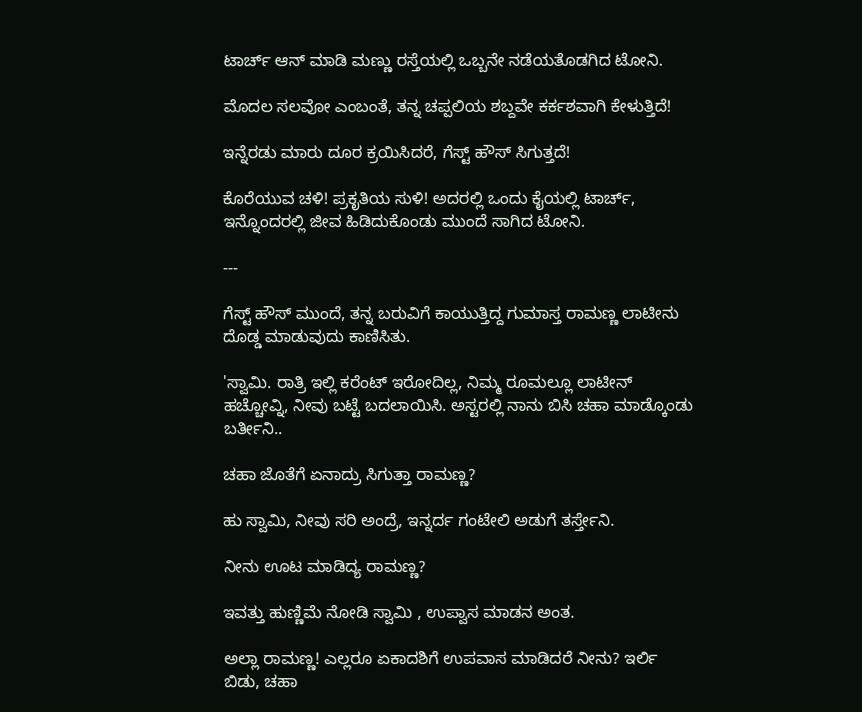ಟಾರ್ಚ್ ಆನ್ ಮಾಡಿ ಮಣ್ಣು ರಸ್ತೆಯಲ್ಲಿ ಒಬ್ಬನೇ ನಡೆಯತೊಡಗಿದ ಟೋನಿ.

ಮೊದಲ ಸಲವೋ ಎಂಬಂತೆ, ತನ್ನ ಚಪ್ಪಲಿಯ ಶಬ್ದವೇ ಕರ್ಕಶವಾಗಿ ಕೇಳುತ್ತಿದೆ!

ಇನ್ನೆರಡು ಮಾರು ದೂರ ಕ್ರಯಿಸಿದರೆ, ಗೆಸ್ಟ್ ಹೌಸ್ ಸಿಗುತ್ತದೆ!

ಕೊರೆಯುವ ಚಳಿ! ಪ್ರಕೃತಿಯ ಸುಳಿ! ಅದರಲ್ಲಿ ಒಂದು ಕೈಯಲ್ಲಿ ಟಾರ್ಚ್, ಇನ್ನೊಂದರಲ್ಲಿ ಜೀವ ಹಿಡಿದುಕೊಂಡು ಮುಂದೆ ಸಾಗಿದ ಟೋನಿ.

---

ಗೆಸ್ಟ್ ಹೌಸ್ ಮುಂದೆ, ತನ್ನ ಬರುವಿಗೆ ಕಾಯುತ್ತಿದ್ದ ಗುಮಾಸ್ತ ರಾಮಣ್ಣ ಲಾಟೀನು ದೊಡ್ಡ ಮಾಡುವುದು ಕಾಣಿಸಿತು.

'ಸ್ವಾಮಿ. ರಾತ್ರಿ ಇಲ್ಲಿ ಕರೆಂಟ್ ಇರೋದಿಲ್ಲ, ನಿಮ್ಮ ರೂಮಲ್ಲೂ ಲಾಟೀನ್ ಹಚ್ಚೋವ್ನಿ, ನೀವು ಬಟ್ಟೆ ಬದಲಾಯಿಸಿ. ಅಸ್ಟರಲ್ಲಿ ನಾನು ಬಿಸಿ ಚಹಾ ಮಾಡ್ಕೊಂಡು ಬರ್ತೀನಿ..

ಚಹಾ ಜೊತೆಗೆ ಏನಾದ್ರು ಸಿಗುತ್ತಾ ರಾಮಣ್ಣ?

ಹು ಸ್ವಾಮಿ, ನೀವು ಸರಿ ಅಂದ್ರೆ, ಇನ್ನರ್ದ ಗಂಟೇಲಿ ಅಡುಗೆ ತರ್ಸ್ತೇನಿ.

ನೀನು ಊಟ ಮಾಡಿದ್ಯ ರಾಮಣ್ಣ?

ಇವತ್ತು ಹುಣ್ಣಿಮೆ ನೋಡಿ ಸ್ವಾಮಿ , ಉಪ್ವಾಸ ಮಾಡನ ಅಂತ.

ಅಲ್ಲಾ ರಾಮಣ್ಣ! ಎಲ್ಲರೂ ಏಕಾದಶಿಗೆ ಉಪವಾಸ ಮಾಡಿದರೆ ನೀನು? ಇರ್ಲಿ ಬಿಡು, ಚಹಾ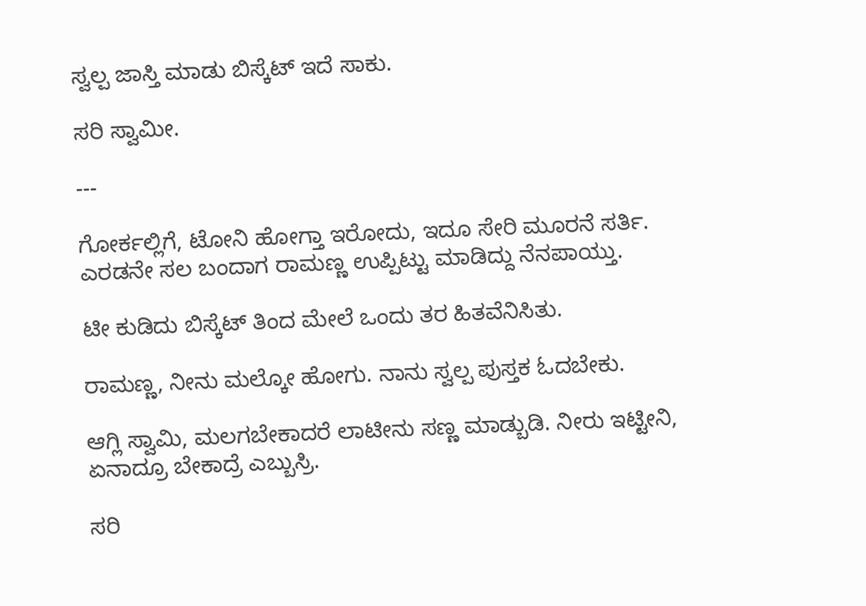ಸ್ವಲ್ಪ ಜಾಸ್ತಿ ಮಾಡು ಬಿಸ್ಕೆಟ್ ಇದೆ ಸಾಕು.

ಸರಿ ಸ್ವಾಮೀ.

---

ಗೋರ್ಕಲ್ಲಿಗೆ, ಟೋನಿ ಹೋಗ್ತಾ ಇರೋದು, ಇದೂ ಸೇರಿ ಮೂರನೆ ಸರ್ತಿ. ಎರಡನೇ ಸಲ ಬಂದಾಗ ರಾಮಣ್ಣ ಉಪ್ಪಿಟ್ಟು ಮಾಡಿದ್ದು ನೆನಪಾಯ್ತು.

ಟೀ ಕುಡಿದು ಬಿಸ್ಕೆಟ್ ತಿಂದ ಮೇಲೆ ಒಂದು ತರ ಹಿತವೆನಿಸಿತು.

ರಾಮಣ್ಣ, ನೀನು ಮಲ್ಕೋ ಹೋಗು. ನಾನು ಸ್ವಲ್ಪ ಪುಸ್ತಕ ಓದಬೇಕು.

ಆಗ್ಲಿ ಸ್ವಾಮಿ, ಮಲಗಬೇಕಾದರೆ ಲಾಟೀನು ಸಣ್ಣ ಮಾಡ್ಬುಡಿ. ನೀರು ಇಟ್ಟೀನಿ, ಏನಾದ್ರೂ ಬೇಕಾದ್ರೆ ಎಬ್ಬುಸ್ರಿ.

ಸರಿ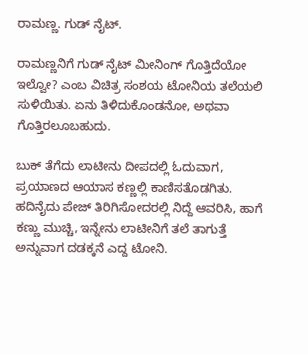ರಾಮಣ್ಣ. ಗುಡ್ ನೈಟ್.

ರಾಮಣ್ಣನಿಗೆ ಗುಡ್ ನೈಟ್ ಮೀನಿಂಗ್ ಗೊತ್ತಿದೆಯೋ ಇಲ್ವೋ? ಎಂಬ ವಿಚಿತ್ರ ಸಂಶಯ ಟೋನಿಯ ತಲೆಯಲಿ ಸುಳಿಯಿತು. ಏನು ತಿಳಿದುಕೊಂಡನೋ, ಅಥವಾ ಗೊತ್ತಿರಲೂಬಹುದು.

ಬುಕ್ ತೆಗೆದು ಲಾಟೀನು ದೀಪದಲ್ಲಿ ಓದುವಾಗ, ಪ್ರಯಾಣದ ಆಯಾಸ ಕಣ್ಣಲ್ಲಿ ಕಾಣಿಸತೊಡಗಿತು.
ಹದಿನೈದು ಪೇಜ್ ತಿರಿಗಿಸೋದರಲ್ಲಿ ನಿದ್ದೆ ಆವರಿಸಿ, ಹಾಗೆ ಕಣ್ಣು ಮುಚ್ಚಿ, ಇನ್ನೇನು ಲಾಟೀನಿಗೆ ತಲೆ ತಾಗುತ್ತೆ ಅನ್ನುವಾಗ ದಡಕ್ಕನೆ ಎದ್ದ ಟೋನಿ.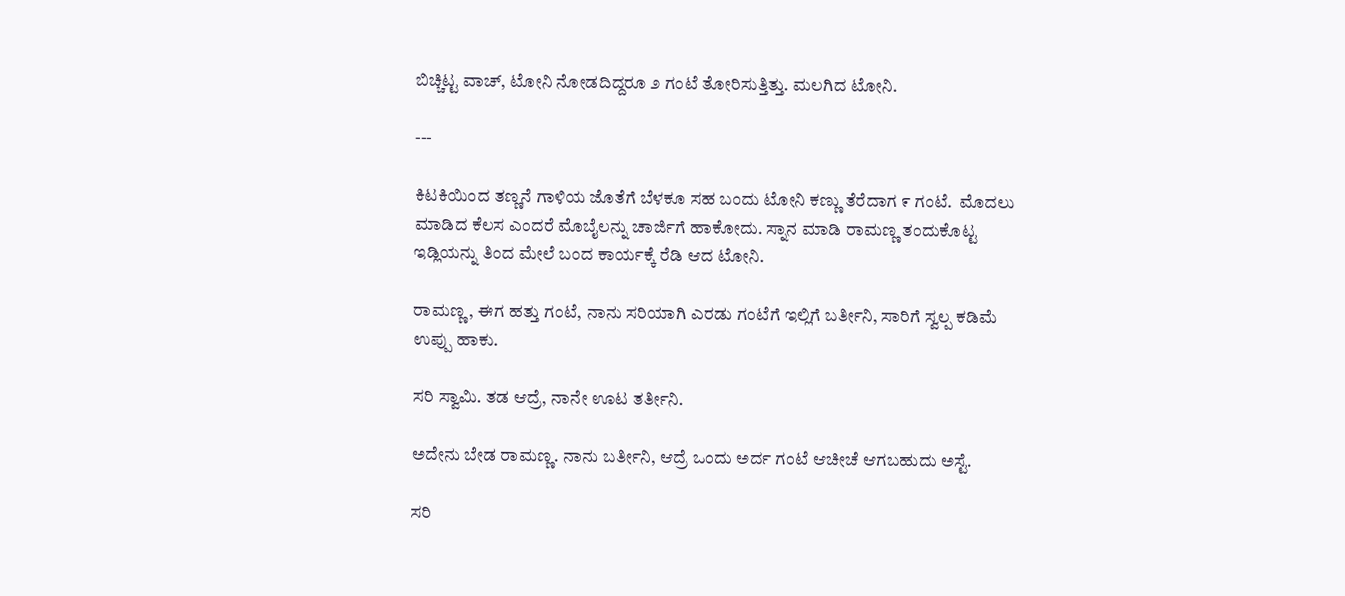ಬಿಚ್ಚಿಟ್ಟ ವಾಚ್, ಟೋನಿ ನೋಡದಿದ್ದರೂ ೨ ಗಂಟೆ ತೋರಿಸುತ್ತಿತ್ತು. ಮಲಗಿದ ಟೋನಿ.

---

ಕಿಟಕಿಯಿಂದ ತಣ್ಣನೆ ಗಾಳಿಯ ಜೊತೆಗೆ ಬೆಳಕೂ ಸಹ ಬಂದು ಟೋನಿ ಕಣ್ಣು ತೆರೆದಾಗ ೯ ಗಂಟೆ.  ಮೊದಲು ಮಾಡಿದ ಕೆಲಸ ಎಂದರೆ ಮೊಬೈಲನ್ನು ಚಾರ್ಜಿಗೆ ಹಾಕೋದು. ಸ್ನಾನ ಮಾಡಿ ರಾಮಣ್ಣ ತಂದುಕೊಟ್ಟ ಇಡ್ಲಿಯನ್ನು ತಿಂದ ಮೇಲೆ ಬಂದ ಕಾರ್ಯಕ್ಕೆ ರೆಡಿ ಆದ ಟೋನಿ.

ರಾಮಣ್ಣ, ಈಗ ಹತ್ತು ಗಂಟೆ, ನಾನು ಸರಿಯಾಗಿ ಎರಡು ಗಂಟೆಗೆ ಇಲ್ಲಿಗೆ ಬರ್ತೀನಿ, ಸಾರಿಗೆ ಸ್ವಲ್ಪ ಕಡಿಮೆ ಉಪ್ಪು ಹಾಕು.

ಸರಿ ಸ್ವಾಮಿ. ತಡ ಆದ್ರೆ, ನಾನೇ ಊಟ ತರ್ತೀನಿ.

ಅದೇನು ಬೇಡ ರಾಮಣ್ಣ. ನಾನು ಬರ್ತೀನಿ, ಆದ್ರೆ ಒಂದು ಅರ್ದ ಗಂಟೆ ಆಚೀಚೆ ಆಗಬಹುದು ಅಸ್ಟೆ.

ಸರಿ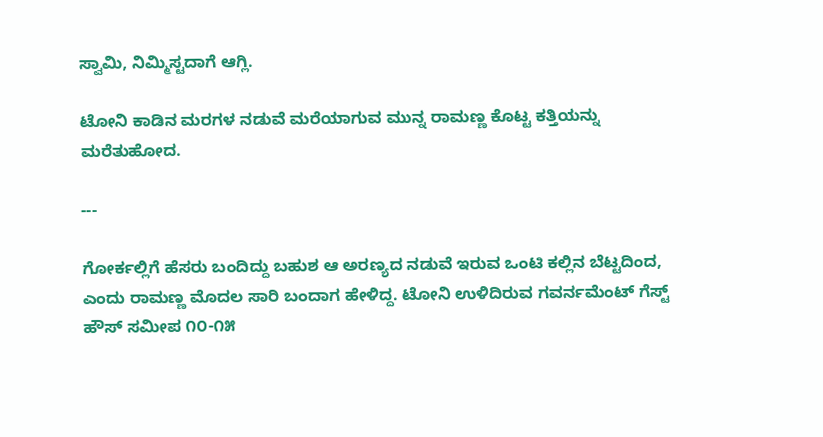ಸ್ವಾಮಿ, ನಿಮ್ಮಿಸ್ಟದಾಗೆ ಆಗ್ಲಿ.

ಟೋನಿ ಕಾಡಿನ ಮರಗಳ ನಡುವೆ ಮರೆಯಾಗುವ ಮುನ್ನ ರಾಮಣ್ಣ ಕೊಟ್ಟ ಕತ್ತಿಯನ್ನು ಮರೆತುಹೋದ.

---

ಗೋರ್ಕಲ್ಲಿಗೆ ಹೆಸರು ಬಂದಿದ್ದು ಬಹುಶ ಆ ಅರಣ್ಯದ ನಡುವೆ ಇರುವ ಒಂಟಿ ಕಲ್ಲಿನ ಬೆಟ್ಟದಿಂದ, ಎಂದು ರಾಮಣ್ಣ ಮೊದಲ ಸಾರಿ ಬಂದಾಗ ಹೇಳಿದ್ದ. ಟೋನಿ ಉಳಿದಿರುವ ಗವರ್ನಮೆಂಟ್ ಗೆಸ್ಟ್ ಹೌಸ್ ಸಮೀಪ ೧೦-೧೫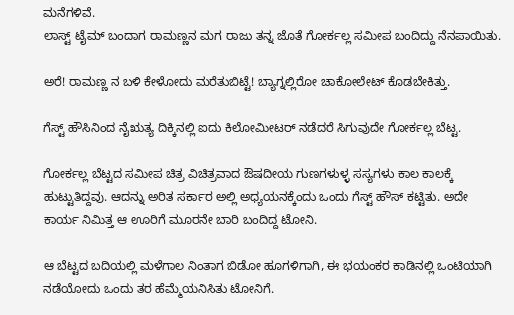ಮನೆಗಳಿವೆ.
ಲಾಸ್ಟ್ ಟೈಮ್ ಬಂದಾಗ ರಾಮಣ್ಣನ ಮಗ ರಾಜು ತನ್ನ ಜೊತೆ ಗೋರ್ಕಲ್ಲ ಸಮೀಪ ಬಂದಿದ್ದು ನೆನಪಾಯಿತು.

ಅರೆ! ರಾಮಣ್ಣ ನ ಬಳಿ ಕೇಳೋದು ಮರೆತುಬಿಟ್ಟೆ! ಬ್ಯಾಗ್ನಲ್ಲಿರೋ ಚಾಕೋಲೇಟ್ ಕೊಡಬೇಕಿತ್ತು.

ಗೆಸ್ಟ್ ಹೌಸಿನಿಂದ ನೈಋತ್ಯ ದಿಕ್ಕಿನಲ್ಲಿ ಐದು ಕಿಲೋಮೀಟರ್ ನಡೆದರೆ ಸಿಗುವುದೇ ಗೋರ್ಕಲ್ಲ ಬೆಟ್ಟ.

ಗೋರ್ಕಲ್ಲ ಬೆಟ್ಟದ ಸಮೀಪ ಚಿತ್ರ ವಿಚಿತ್ರವಾದ ಔಷದೀಯ ಗುಣಗಳುಳ್ಳ ಸಸ್ಯಗಳು ಕಾಲ ಕಾಲಕ್ಕೆ ಹುಟ್ಟುತಿದ್ದವು. ಆದನ್ನು ಅರಿತ ಸರ್ಕಾರ ಅಲ್ಲಿ ಅಧ್ಯಯನಕ್ಕೆಂದು ಒಂದು ಗೆಸ್ಟ್ ಹೌಸ್ ಕಟ್ಟಿತು. ಅದೇ ಕಾರ್ಯ ನಿಮಿತ್ತ ಆ ಊರಿಗೆ ಮೂರನೇ ಬಾರಿ ಬಂದಿದ್ದ ಟೋನಿ.

ಆ ಬೆಟ್ಟದ ಬದಿಯಲ್ಲಿ ಮಳೆಗಾಲ ನಿಂತಾಗ ಬಿಡೋ ಹೂಗಳಿಗಾಗಿ, ಈ ಭಯಂಕರ ಕಾಡಿನಲ್ಲಿ ಒಂಟಿಯಾಗಿ ನಡೆಯೋದು ಒಂದು ತರ ಹೆಮ್ಮೆಯನಿಸಿತು ಟೋನಿಗೆ.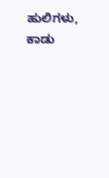ಹುಲಿಗಳು, ಕಾಡು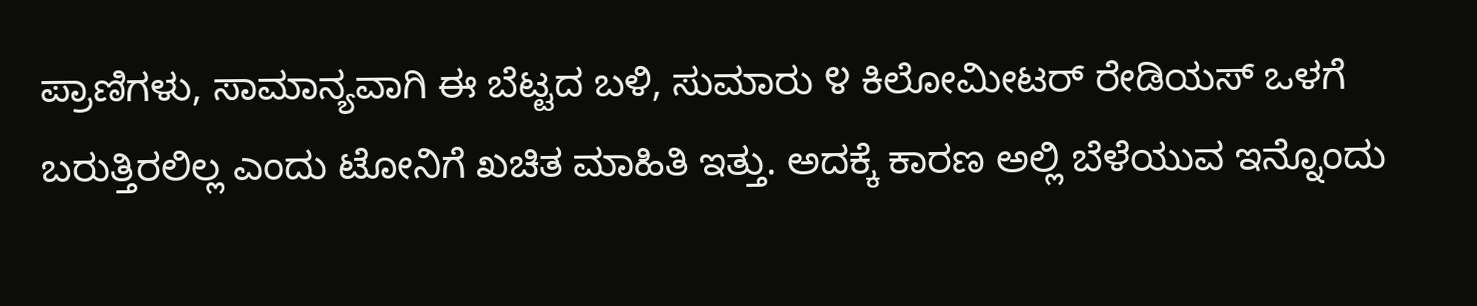ಪ್ರಾಣಿಗಳು, ಸಾಮಾನ್ಯವಾಗಿ ಈ ಬೆಟ್ಟದ ಬಳಿ, ಸುಮಾರು ೪ ಕಿಲೋಮೀಟರ್ ರೇಡಿಯಸ್ ಒಳಗೆ ಬರುತ್ತಿರಲಿಲ್ಲ ಎಂದು ಟೋನಿಗೆ ಖಚಿತ ಮಾಹಿತಿ ಇತ್ತು. ಅದಕ್ಕೆ ಕಾರಣ ಅಲ್ಲಿ ಬೆಳೆಯುವ ಇನ್ನೊಂದು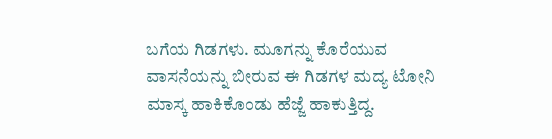ಬಗೆಯ ಗಿಡಗಳು. ಮೂಗನ್ನು ಕೊರೆಯುವ ವಾಸನೆಯನ್ನು ಬೀರುವ ಈ ಗಿಡಗಳ ಮದ್ಯ ಟೋನಿ ಮಾಸ್ಕ ಹಾಕಿಕೊಂಡು ಹೆಜ್ಜೆ ಹಾಕುತ್ತಿದ್ದ.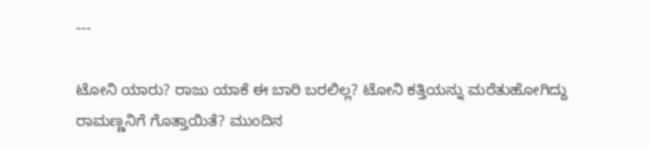---

ಟೋನಿ ಯಾರು? ರಾಜು ಯಾಕೆ ಈ ಬಾರಿ ಬರಲಿಲ್ಲ? ಟೋನಿ ಕತ್ತಿಯನ್ನು ಮರೆತುಹೋಗಿದ್ದು ರಾಮಣ್ಣನಿಗೆ ಗೊತ್ತಾಯಿತೆ? ಮುಂದಿನ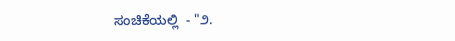ಸಂಚಿಕೆಯಲ್ಲಿ  - "೨.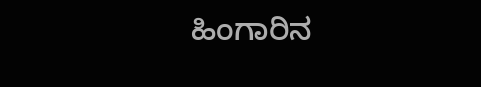ಹಿಂಗಾರಿನ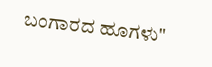ಬಂಗಾರದ ಹೂಗಳು"